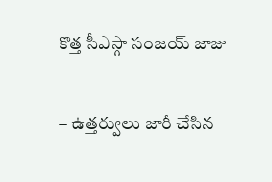కొత్త సీఎస్గా సంజయ్ జాజు

– ఉత్తర్వులు జారీ చేసిన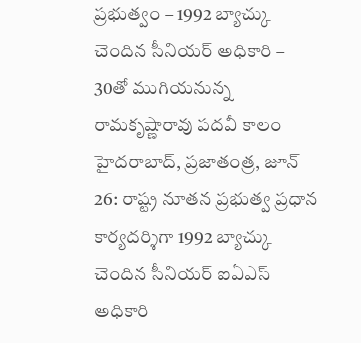ప్రభుత్వం – 1992 బ్యాచ్కు చెందిన సీనియర్ అధికారి – 30తో ముగియనున్న రామకృష్ణారావు పదవీ కాలం హైదరాబాద్, ప్రజాతంత్ర, జూన్ 26: రాష్ట్ర నూతన ప్రభుత్వ ప్రధాన కార్యదర్శిగా 1992 బ్యాచ్కు చెందిన సీనియర్ ఐఏఎస్ అధికారి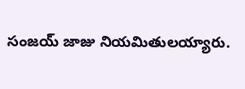సంజయ్ జాజు నియమితులయ్యారు.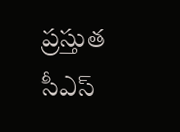ప్రస్తుత సీఎస్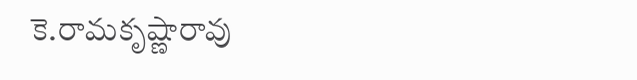కె.రామకృష్ణారావు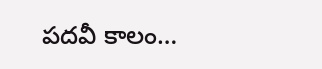పదవీ కాలం…